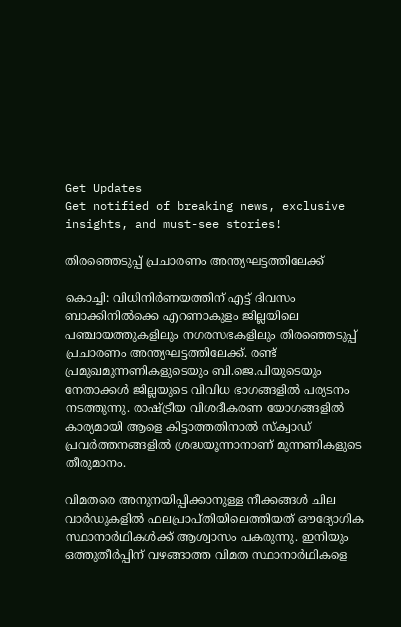Get Updates
Get notified of breaking news, exclusive insights, and must-see stories!

തിരഞ്ഞെടുപ്പ് പ്രചാരണം അന്ത്യഘട്ടത്തിലേക്ക്

കൊച്ചി: വിധിനിര്‍ണയത്തിന് എട്ട് ദിവസം ബാക്കിനില്‍ക്കെ എറണാകുളം ജില്ലയിലെ പഞ്ചായത്തുകളിലും നഗരസഭകളിലും തിരഞ്ഞെടുപ്പ് പ്രചാരണം അന്ത്യഘട്ടത്തിലേക്ക്. രണ്ട് പ്രമുഖമുന്നണികളുടെയും ബി.ജെ.പിയുടെയും നേതാക്കള്‍ ജില്ലയുടെ വിവിധ ഭാഗങ്ങളില്‍ പര്യടനം നടത്തുന്നു. രാഷ്ട്രീയ വിശദീകരണ യോഗങ്ങളില്‍ കാര്യമായി ആളെ കിട്ടാത്തതിനാല്‍ സ്ക്വാഡ് പ്രവര്‍ത്തനങ്ങളില്‍ ശ്രദ്ധയൂന്നാനാണ് മുന്നണികളുടെ തീരുമാനം.

വിമതരെ അനുനയിപ്പിക്കാനുള്ള നീക്കങ്ങള്‍ ചില വാര്‍ഡുകളില്‍ ഫലപ്രാപ്തിയിലെത്തിയത് ഔദ്യോഗിക സ്ഥാനാര്‍ഥികള്‍ക്ക് ആശ്വാസം പകരുന്നു. ഇനിയും ഒത്തുതീര്‍പ്പിന് വഴങ്ങാത്ത വിമത സ്ഥാനാര്‍ഥികളെ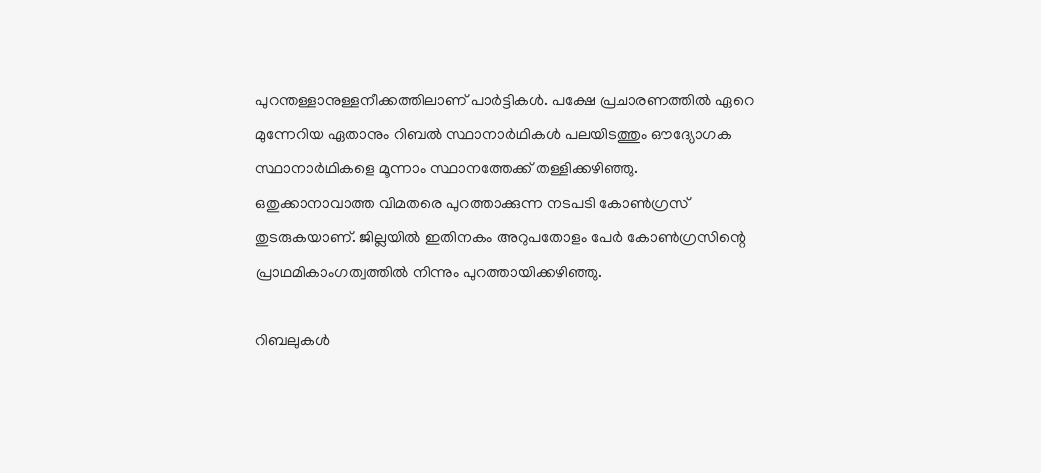പുറന്തള്ളാനുള്ളനീക്കത്തിലാണ് പാര്‍ട്ടികള്‍. പക്ഷേ പ്രചാരണത്തില്‍ ഏറെ മുന്നേറിയ ഏതാനും റിബല്‍ സ്ഥാനാര്‍ഥികള്‍ പലയിടത്തും ഔദ്യോഗക സ്ഥാനാര്‍ഥികളെ മൂന്നാം സ്ഥാനത്തേക്ക് തള്ളിക്കഴിഞ്ഞു. ഒതുക്കാനാവാത്ത വിമതരെ പുറത്താക്കുന്ന നടപടി കോണ്‍ഗ്രസ് തുടരുകയാണ്. ജില്ലയില്‍ ഇതിനകം അറുപതോളം പേര്‍ കോണ്‍ഗ്രസിന്റെ പ്രാഥമികാംഗത്വത്തില്‍ നിന്നും പുറത്തായിക്കഴിഞ്ഞു.

റിബലുകള്‍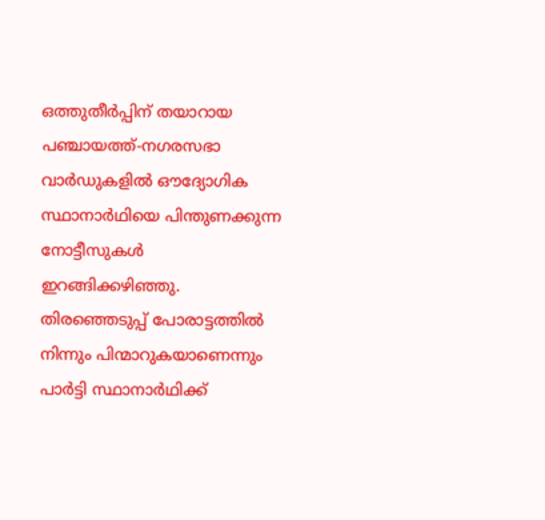ഒത്തുതീര്‍പ്പിന് തയാറായ പഞ്ചായത്ത്-നഗരസഭാ വാര്‍ഡുകളില്‍ ഔദ്യോഗിക സ്ഥാനാര്‍ഥിയെ പിന്തുണക്കുന്ന നോട്ടീസുകള്‍ ഇറങ്ങിക്കഴിഞ്ഞു. തിരഞ്ഞെടുപ്പ് പോരാട്ടത്തില്‍ നിന്നും പിന്മാറുകയാണെന്നും പാര്‍ട്ടി സ്ഥാനാര്‍ഥിക്ക്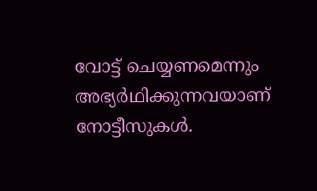വോട്ട് ചെയ്യണമെന്നും അഭ്യര്‍ഥിക്കുന്നവയാണ് നോട്ടീസുകള്‍.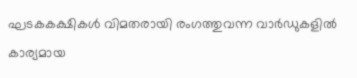ഘടകകക്ഷികള്‍ വിമതരായി രംഗത്തുവന്ന വാര്‍ഡുകളില്‍ കാര്യമായ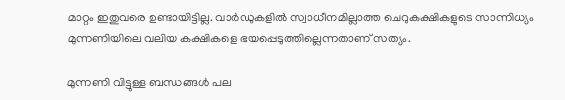മാറ്റം ഇതുവരെ ഉണ്ടായിട്ടില്ല. വാര്‍ഡുകളില്‍ സ്വാധീനമില്ലാത്ത ചെറുകക്ഷികളുടെ സാന്നിധ്യം മുന്നണിയിലെ വലിയ കക്ഷികളെ ഭയപ്പെടുത്തില്ലെന്നതാണ് സത്യം.

മുന്നണി വിട്ടുള്ള ബന്ധങ്ങള്‍ പല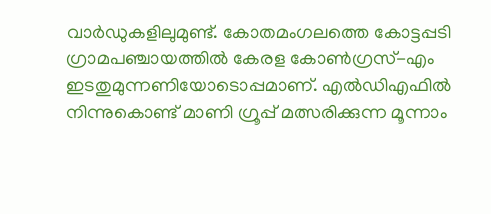വാര്‍ഡുകളിലുമുണ്ട്. കോതമംഗലത്തെ കോട്ടപ്പടി ഗ്രാമപഞ്ചായത്തില്‍ കേരള കോണ്‍ഗ്രസ്-എം ഇടതുമുന്നണിയോടൊപ്പമാണ്. എല്‍ഡിഎഫില്‍ നിന്നുകൊണ്ട് മാണി ഗ്രൂപ്പ് മത്സരിക്കുന്ന മൂന്നാം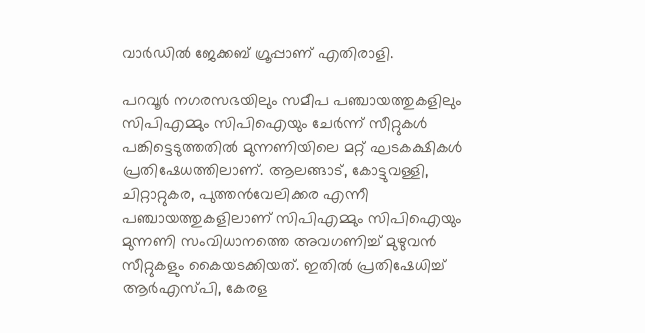വാര്‍ഡില്‍ ജേക്കബ് ഗ്രൂപ്പാണ് എതിരാളി.

പറവൂര്‍ നഗരസഭയിലും സമീപ പഞ്ചായത്തുകളിലും സിപിഎമ്മും സിപിഐയും ചേര്‍ന്ന് സീറ്റുകള്‍ പങ്കിട്ടെടുത്തതില്‍ മുന്നണിയിലെ മറ്റ് ഘടകക്ഷികള്‍ പ്രതിഷേധത്തിലാണ്. ആലങ്ങാട്, കോട്ടുവള്ളി, ചിറ്റാറ്റുകര, പുത്തന്‍വേലിക്കര എന്നീ പഞ്ചായത്തുകളിലാണ് സിപിഎമ്മും സിപിഐയും മുന്നണി സംവിധാനത്തെ അവഗണിച്ച് മുഴുവന്‍ സീറ്റുകളും കൈയടക്കിയത്. ഇതില്‍ പ്രതിഷേധിച്ച് ആര്‍എസ്പി, കേരള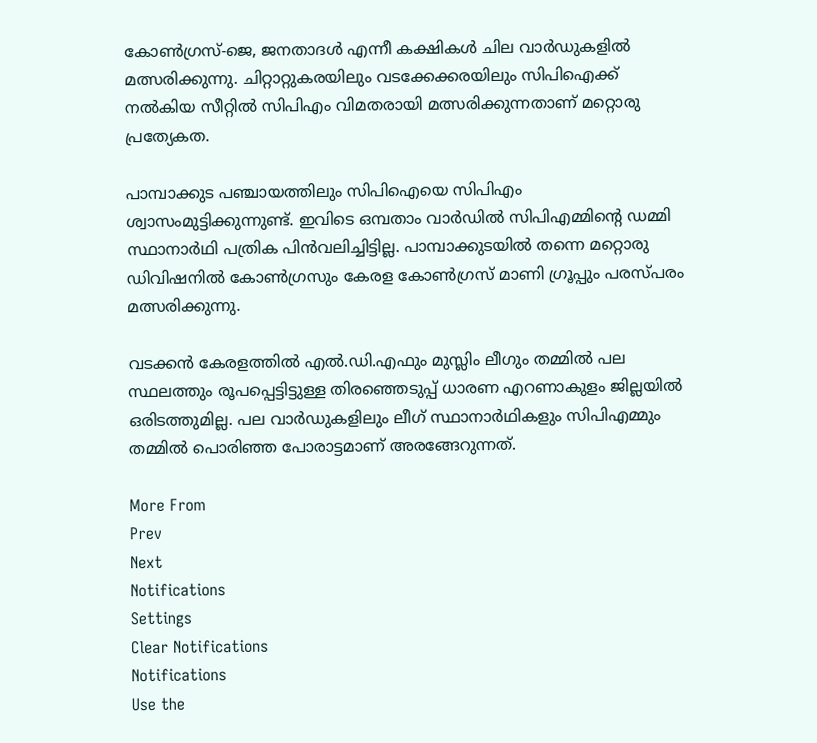കോണ്‍ഗ്രസ്-ജെ, ജനതാദള്‍ എന്നീ കക്ഷികള്‍ ചില വാര്‍ഡുകളില്‍ മത്സരിക്കുന്നു. ചിറ്റാറ്റുകരയിലും വടക്കേക്കരയിലും സിപിഐക്ക് നല്‍കിയ സീറ്റില്‍ സിപിഎം വിമതരായി മത്സരിക്കുന്നതാണ് മറ്റൊരു പ്രത്യേകത.

പാമ്പാക്കുട പഞ്ചായത്തിലും സിപിഐയെ സിപിഎം ശ്വാസംമുട്ടിക്കുന്നുണ്ട്. ഇവിടെ ഒമ്പതാം വാര്‍ഡില്‍ സിപിഎമ്മിന്റെ ഡമ്മി സ്ഥാനാര്‍ഥി പത്രിക പിന്‍വലിച്ചിട്ടില്ല. പാമ്പാക്കുടയില്‍ തന്നെ മറ്റൊരു ഡിവിഷനില്‍ കോണ്‍ഗ്രസും കേരള കോണ്‍ഗ്രസ് മാണി ഗ്രൂപ്പും പരസ്പരം മത്സരിക്കുന്നു.

വടക്കന്‍ കേരളത്തില്‍ എല്‍.ഡി.എഫും മുസ്ലിം ലീഗും തമ്മില്‍ പല സ്ഥലത്തും രൂപപ്പെട്ടിട്ടുള്ള തിരഞ്ഞെടുപ്പ് ധാരണ എറണാകുളം ജില്ലയില്‍ ഒരിടത്തുമില്ല. പല വാര്‍ഡുകളിലും ലീഗ് സ്ഥാനാര്‍ഥികളും സിപിഎമ്മും തമ്മില്‍ പൊരിഞ്ഞ പോരാട്ടമാണ് അരങ്ങേറുന്നത്.

More From
Prev
Next
Notifications
Settings
Clear Notifications
Notifications
Use the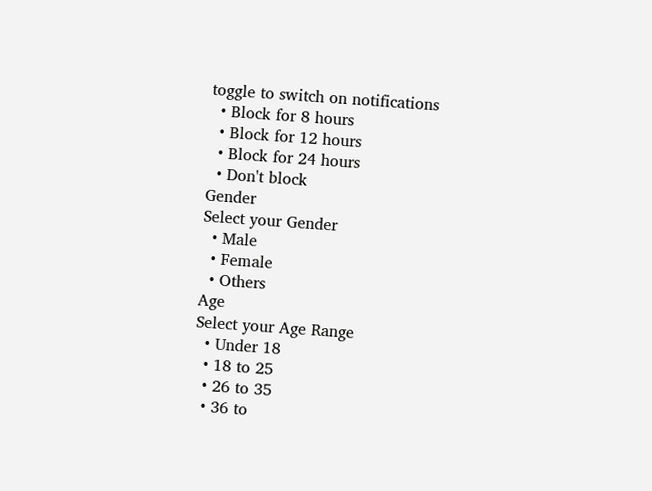toggle to switch on notifications
  • Block for 8 hours
  • Block for 12 hours
  • Block for 24 hours
  • Don't block
Gender
Select your Gender
  • Male
  • Female
  • Others
Age
Select your Age Range
  • Under 18
  • 18 to 25
  • 26 to 35
  • 36 to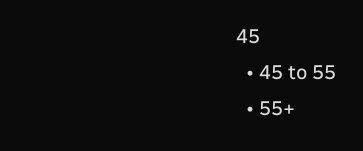45
  • 45 to 55
  • 55+